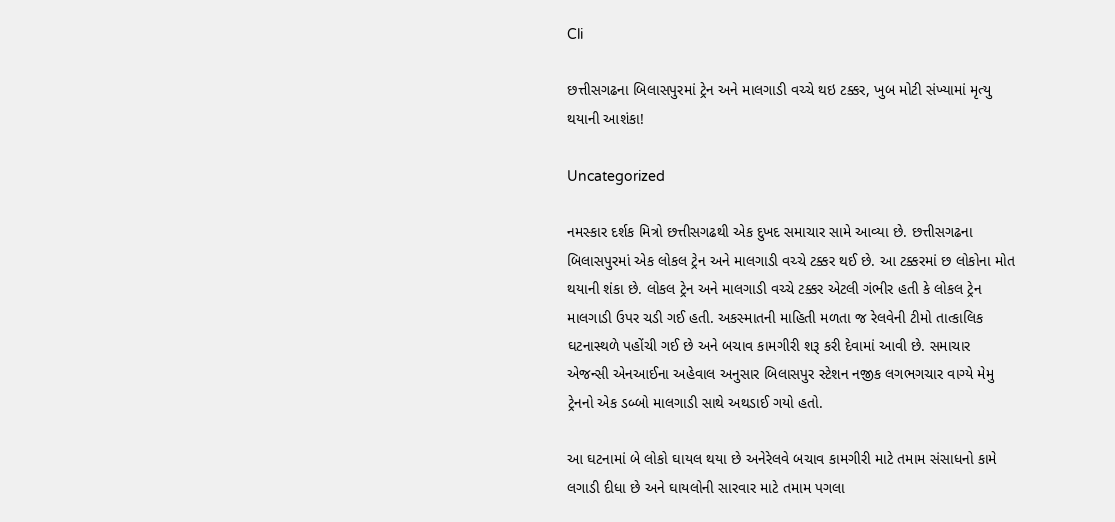Cli

છત્તીસગઢના બિલાસપુરમાં ટ્રેન અને માલગાડી વચ્ચે થઇ ટક્કર, ખુબ મોટી સંખ્યામાં મૃત્યુ થયાની આશંકા!

Uncategorized

નમસ્કાર દર્શક મિત્રો છત્તીસગઢથી એક દુખદ સમાચાર સામે આવ્યા છે. છત્તીસગઢના બિલાસપુરમાં એક લોકલ ટ્રેન અને માલગાડી વચ્ચે ટક્કર થઈ છે. આ ટક્કરમાં છ લોકોના મોત થયાની શંકા છે. લોકલ ટ્રેન અને માલગાડી વચ્ચે ટક્કર એટલી ગંભીર હતી કે લોકલ ટ્રેન માલગાડી ઉપર ચડી ગઈ હતી. અકસ્માતની માહિતી મળતા જ રેલવેની ટીમો તાત્કાલિક ઘટનાસ્થળે પહોંચી ગઈ છે અને બચાવ કામગીરી શરૂ કરી દેવામાં આવી છે. સમાચાર એજન્સી એનઆઈના અહેવાલ અનુસાર બિલાસપુર સ્ટેશન નજીક લગભગચાર વાગ્યે મેમુ ટ્રેનનો એક ડબ્બો માલગાડી સાથે અથડાઈ ગયો હતો.

આ ઘટનામાં બે લોકો ઘાયલ થયા છે અનેરેલવે બચાવ કામગીરી માટે તમામ સંસાધનો કામે લગાડી દીધા છે અને ઘાયલોની સારવાર માટે તમામ પગલા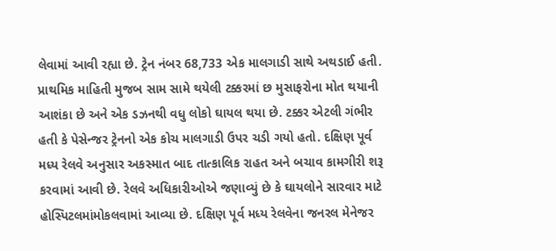લેવામાં આવી રહ્યા છે. ટ્રેન નંબર 68,733 એક માલગાડી સાથે અથડાઈ હતી. પ્રાથમિક માહિતી મુજબ સામ સામે થયેલી ટક્કરમાં છ મુસાફરોના મોત થયાની આશંકા છે અને એક ડઝનથી વધુ લોકો ઘાયલ થયા છે. ટક્કર એટલી ગંભીર હતી કે પેસેન્જર ટ્રેનનો એક કોચ માલગાડી ઉપર ચડી ગયો હતો. દક્ષિણ પૂર્વ મધ્ય રેલવે અનુસાર અકસ્માત બાદ તાત્કાલિક રાહત અને બચાવ કામગીરી શરૂ કરવામાં આવી છે. રેલવે અધિકારીઓએ જણાવ્યું છે કે ઘાયલોને સારવાર માટે હોસ્પિટલમાંમોકલવામાં આવ્યા છે. દક્ષિણ પૂર્વ મધ્ય રેલવેના જનરલ મેનેજર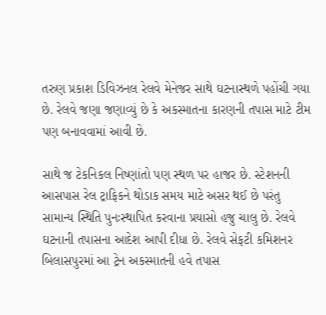તરુણ પ્રકાશ ડિવિઝનલ રેલવે મેનેજર સાથે ઘટનાસ્થળે પહોંચી ગયા છે. રેલવે જણા જણાવ્યું છે કે અકસ્માતના કારણની તપાસ માટે ટીમ પણ બનાવવામાં આવી છે.

સાથે જ ટેકનિકલ નિષ્ણાંતો પણ સ્થળ પર હાજર છે. સ્ટેશનની આસપાસ રેલ ટ્રાફિકને થોડાક સમય માટે અસર થઈ છે પરંતુ સામાન્ય સ્થિતિ પુનઃસ્થાપિત કરવાના પ્રયાસો હજુ ચાલુ છે. રેલવે ઘટનાની તપાસના આદેશ આપી દીધા છે. રેલવે સેફટી કમિશનર બિલાસપુરમાં આ ટ્રેન અકસ્માતની હવે તપાસ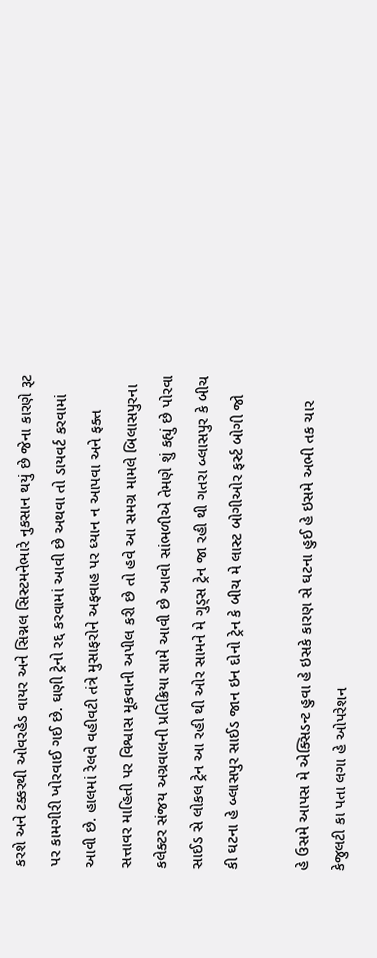કરશે અને ટક્કરથી ઓવરહેડ વાયર અને સિગ્નલ સિસ્ટમનેભારે નુકસાન થયું છે જેના કારણે રૂટ પર કામગીરી ખોરવાઈ ગઈ છે. ઘણી ટ્રેનો રદ્દ કરવામાં આવી છે અથવા તો ડાયવર્ટ કરવામાં આવી છે. હાલમાં રેલવે વહીવટી તંત્રે મુસાફરોને અફવાહ પર ધ્યાન ન આપવા અને ફક્ત સત્તાવર માહિતી પર વિશ્વાસ મૂકવાની અપીલ કરી છે તો હવે આ સમગ્ર મામલે બિલાસપુરના કલેક્ટર સંજય અગ્રવાલની પ્રતિક્રિયા સામે આવી છે આવો સાંભળીએ તેમણે શું કહ્યું છે પોરવા સાઈડ સે લોકલ ટ્રેન આ રહી થી ઓર સામને મે ગુડ્સ ટ્રેન જા રહી થી ગતરા બ્લાસપુર કે બીચ કી ઘટના હે બ્લાસપુર સાઈડ જાન ઇન દોનો ટ્રેન કે બીચ મે લાસ્ટ બોગીઓર ફર્સ્ટ બોગી જો

હે ઉસમે આપસ મે એક્સિડન્ટ હુવા હે ઇસકે કારણ સે ઘટના હુઈ હે ઇસમે અભી તક ચાર કેજુલટી કા પતા લગા હે ઓપરેશન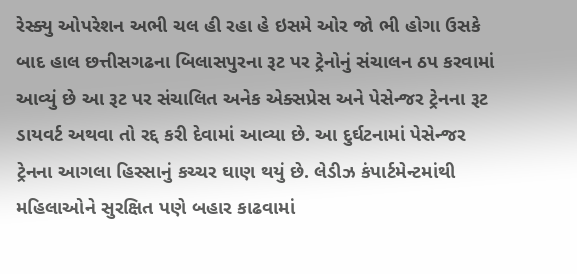રેસ્ક્યુ ઓપરેશન અભી ચલ હી રહા હે ઇસમે ઓર જો ભી હોગા ઉસકે બાદ હાલ છત્તીસગઢના બિલાસપુરના રૂટ પર ટ્રેનોનું સંચાલન ઠપ કરવામાં આવ્યું છે આ રૂટ પર સંચાલિત અનેક એક્સપ્રેસ અને પેસેન્જર ટ્રેનના રૂટ ડાયવર્ટ અથવા તો રદ્દ કરી દેવામાં આવ્યા છે. આ દુર્ઘટનામાં પેસેન્જર ટ્રેનના આગલા હિસ્સાનું કચ્ચર ઘાણ થયું છે. લેડીઝ કંપાર્ટમેન્ટમાંથી મહિલાઓને સુરક્ષિત પણે બહાર કાઢવામાં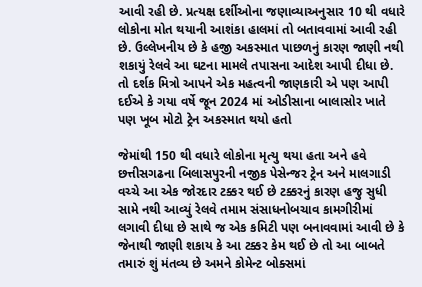આવી રહી છે. પ્રત્યક્ષ દર્શીઓના જણાવ્યાઅનુસાર 10 થી વધારે લોકોના મોત થયાની આશંકા હાલમાં તો બતાવવામાં આવી રહી છે. ઉલ્લેખનીય છે કે હજી અકસ્માત પાછળનું કારણ જાણી નથી શકાયું રેલવે આ ઘટના મામલે તપાસના આદેશ આપી દીધા છે. તો દર્શક મિત્રો આપને એક મહત્વની જાણકારી એ પણ આપી દઈએ કે ગયા વર્ષે જૂન 2024 માં ઓડીસાના બાલાસોર ખાતે પણ ખૂબ મોટો ટ્રેન અકસ્માત થયો હતો

જેમાંથી 150 થી વધારે લોકોના મૃત્યુ થયા હતા અને હવે છત્તીસગઢના બિલાસપુરની નજીક પેસેન્જર ટ્રેન અને માલગાડી વચ્ચે આ એક જોરદાર ટક્કર થઈ છે ટક્કરનું કારણ હજુ સુધી સામે નથી આવ્યું રેલવે તમામ સંસાધનોબચાવ કામગીરીમાં લગાવી દીધા છે સાથે જ એક કમિટી પણ બનાવવામાં આવી છે કે જેનાથી જાણી શકાય કે આ ટક્કર કેમ થઈ છે તો આ બાબતે તમારું શું મંતવ્ય છે અમને કોમેન્ટ બોક્સમાં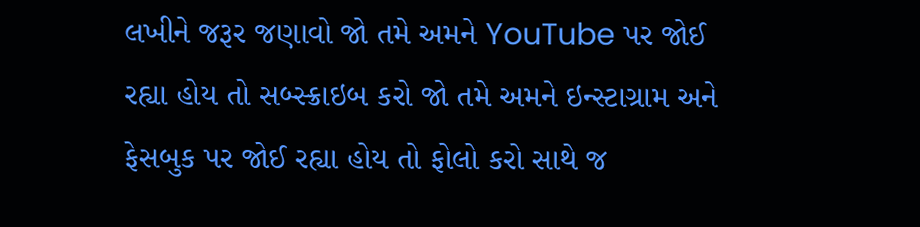લખીને જરૂર જણાવો જો તમે અમને YouTube પર જોઈ રહ્યા હોય તો સબ્સ્ક્રાઇબ કરો જો તમે અમને ઇન્સ્ટાગ્રામ અને ફેસબુક પર જોઈ રહ્યા હોય તો ફોલો કરો સાથે જ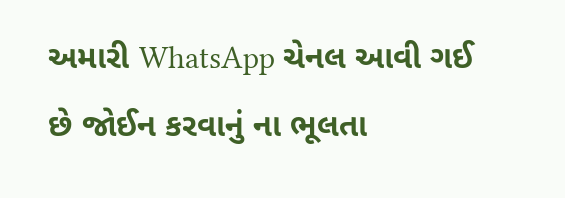અમારી WhatsApp ચેનલ આવી ગઈ છે જોઈન કરવાનું ના ભૂલતા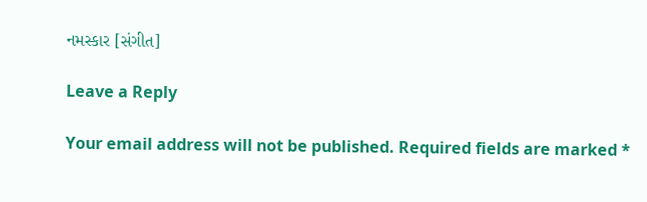નમસ્કાર [સંગીત]

Leave a Reply

Your email address will not be published. Required fields are marked *